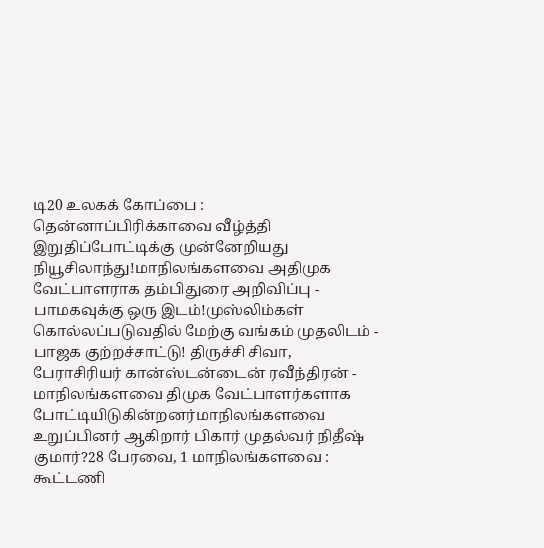டி20 உலகக் கோப்பை : தென்னாப்பிரிக்காவை வீழ்த்தி இறுதிப்போட்டிக்கு முன்னேறியது நியூசிலாந்து!மாநிலங்களவை அதிமுக வேட்பாளராக தம்பிதுரை அறிவிப்பு - பாமகவுக்கு ஒரு இடம்!முஸ்லிம்கள் கொல்லப்படுவதில் மேற்கு வங்கம் முதலிடம் - பாஜக குற்றச்சாட்டு! திருச்சி சிவா, பேராசிரியர் கான்ஸ்டன்டைன் ரவீந்திரன் - மாநிலங்களவை திமுக வேட்பாளர்களாக போட்டியிடுகின்றனர்மாநிலங்களவை உறுப்பினர் ஆகிறார் பிகார் முதல்வர் நிதீஷ் குமார்?28 பேரவை, 1 மாநிலங்களவை : கூட்டணி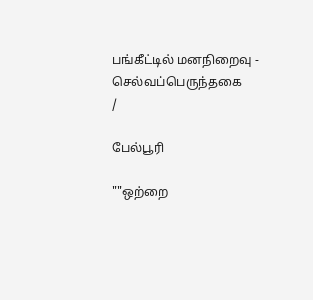பங்கீட்டில் மனநிறைவு - செல்வப்பெருந்தகை
/

பேல்பூரி

""ஒற்றை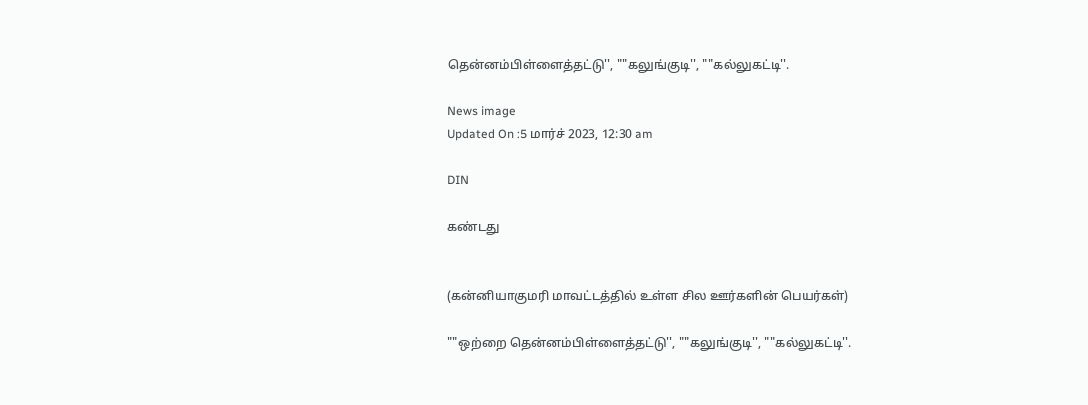தென்னம்பிள்ளைத்தட்டு'', ""கலுங்குடி'', ""கல்லுகட்டி''.

News image
Updated On :5 மார்ச் 2023, 12:30 am

DIN

கண்டது


(கன்னியாகுமரி மாவட்டத்தில் உள்ள சில ஊர்களின் பெயர்கள்)

""ஒற்றை தென்னம்பிள்ளைத்தட்டு'', ""கலுங்குடி'', ""கல்லுகட்டி''.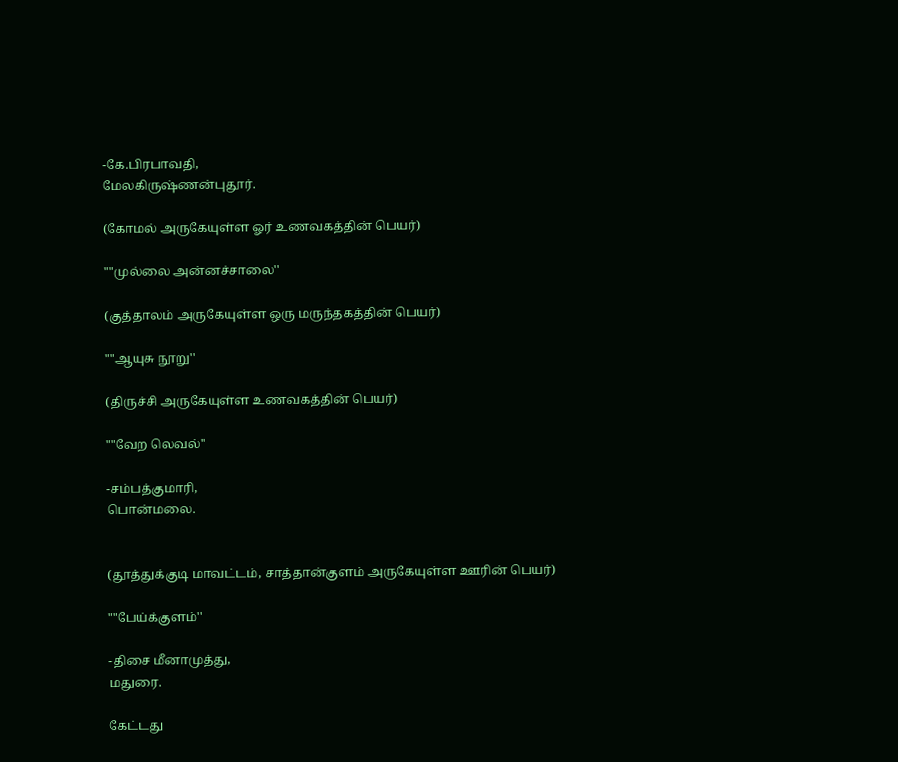-கே.பிரபாவதி,
மேலகிருஷ்ணன்புதூர்.

(கோமல் அருகேயுள்ள ஓர் உணவகத்தின் பெயர்)

""முல்லை அன்னச்சாலை''

(குத்தாலம் அருகேயுள்ள ஒரு மருந்தகத்தின் பெயர்)

""ஆயுசு நூறு''

(திருச்சி அருகேயுள்ள உணவகத்தின் பெயர்)

""வேற லெவல்''

-சம்பத்குமாரி,
பொன்மலை.


(தூத்துக்குடி மாவட்டம், சாத்தான்குளம் அருகேயுள்ள ஊரின் பெயர்)

""பேய்க்குளம்''

-திசை மீனாமுத்து,
மதுரை.

கேட்டது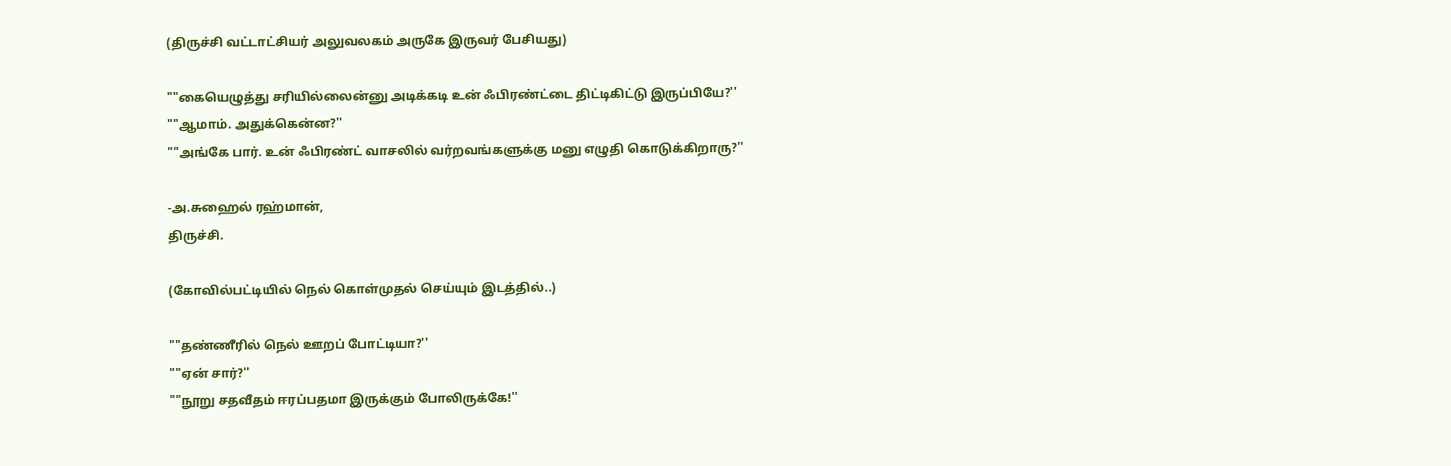(திருச்சி வட்டாட்சியர் அலுவலகம் அருகே இருவர் பேசியது)

""கையெழுத்து சரியில்லைன்னு அடிக்கடி உன் ஃபிரண்ட்டை திட்டிகிட்டு இருப்பியே?''
""ஆமாம். அதுக்கென்ன?''
""அங்கே பார். உன் ஃபிரண்ட் வாசலில் வர்றவங்களுக்கு மனு எழுதி கொடுக்கிறாரு?''

-அ.சுஹைல் ரஹ்மான்,
திருச்சி.

(கோவில்பட்டியில் நெல் கொள்முதல் செய்யும் இடத்தில்..)

""தண்ணீரில் நெல் ஊறப் போட்டியா?''
""ஏன் சார்?''
""நூறு சதவீதம் ஈரப்பதமா இருக்கும் போலிருக்கே!''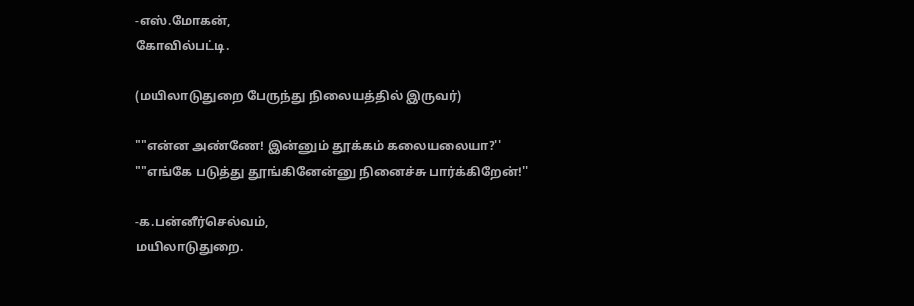-எஸ்.மோகன்,
கோவில்பட்டி.

(மயிலாடுதுறை பேருந்து நிலையத்தில் இருவர்)

""என்ன அண்ணே! இன்னும் தூக்கம் கலையலையா?''
""எங்கே படுத்து தூங்கினேன்னு நினைச்சு பார்க்கிறேன்!''

-க.பன்னீர்செல்வம்,
மயிலாடுதுறை.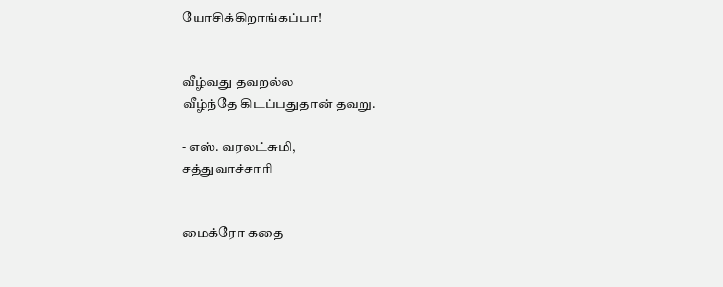யோசிக்கிறாங்கப்பா!


வீழ்வது தவறல்ல
வீழ்ந்தே கிடப்பதுதான் தவறு.

- எஸ். வரலட்சுமி,
சத்துவாச்சாரி


மைக்ரோ கதை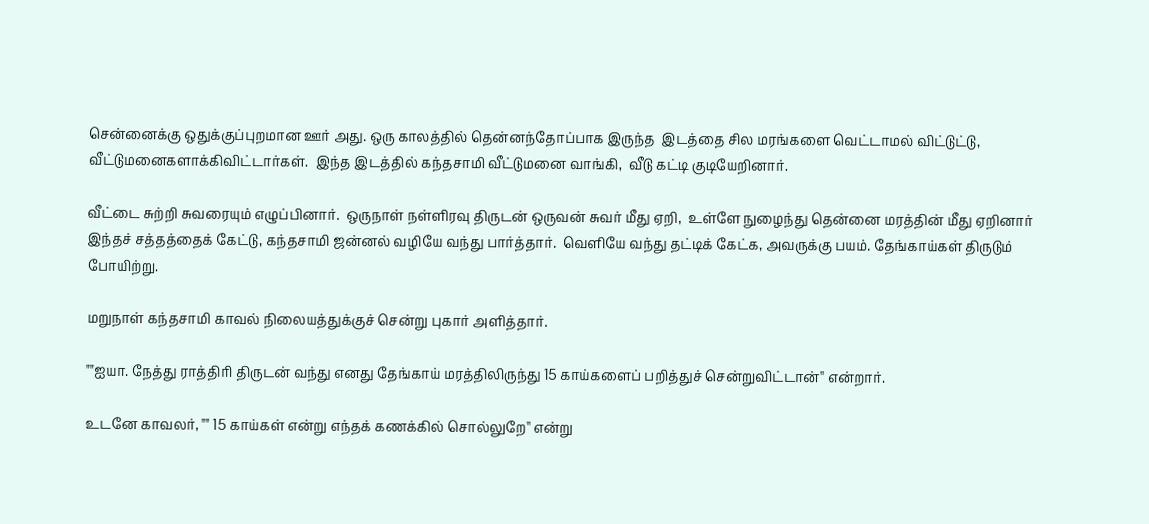சென்னைக்கு ஒதுக்குப்புறமான ஊர் அது. ஒரு காலத்தில் தென்னந்தோப்பாக இருந்த  இடத்தை சில மரங்களை வெட்டாமல் விட்டுட்டு, வீட்டுமனைகளாக்கிவிட்டார்கள்.  இந்த இடத்தில் கந்தசாமி வீட்டுமனை வாங்கி,  வீடு கட்டி குடியேறினார்.

வீட்டை சுற்றி சுவரையும் எழுப்பினார்.  ஒருநாள் நள்ளிரவு திருடன் ஒருவன் சுவர் மீது ஏறி,  உள்ளே நுழைந்து தென்னை மரத்தின் மீது ஏறினார்  இந்தச் சத்தத்தைக் கேட்டு, கந்தசாமி ஜன்னல் வழியே வந்து பார்த்தார்.  வெளியே வந்து தட்டிக் கேட்க, அவருக்கு பயம். தேங்காய்கள் திருடும் போயிற்று.

மறுநாள் கந்தசாமி காவல் நிலையத்துக்குச் சென்று புகார் அளித்தார்.

""ஐயா. நேத்து ராத்திரி திருடன் வந்து எனது தேங்காய் மரத்திலிருந்து 15 காய்களைப் பறித்துச் சென்றுவிட்டான்'' என்றார்.

உடனே காவலர், "" 15 காய்கள் என்று எந்தக் கணக்கில் சொல்லுறே'' என்று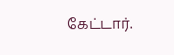கேட்டார்.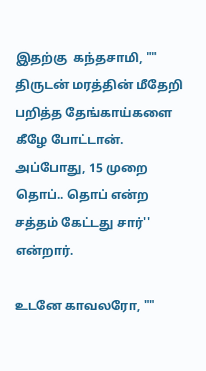இதற்கு  கந்தசாமி, "" திருடன் மரத்தின் மீதேறி பறித்த தேங்காய்களை கீழே போட்டான். அப்போது, 15 முறை தொப்.. தொப் என்ற சத்தம் கேட்டது சார்'' என்றார்.

உடனே காவலரோ, ""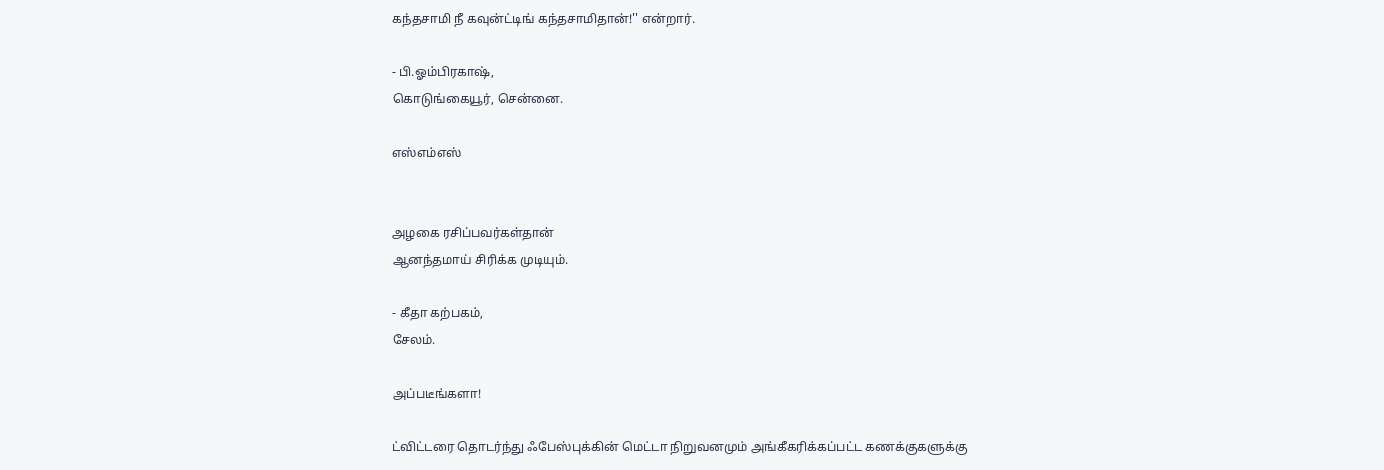கந்தசாமி நீ கவுன்ட்டிங் கந்தசாமிதான்!'' என்றார்.

- பி.ஓம்பிரகாஷ்,
கொடுங்கையூர், சென்னை.

எஸ்எம்எஸ்


அழகை ரசிப்பவர்கள்தான்
ஆனந்தமாய் சிரிக்க முடியும்.

- கீதா கற்பகம்,
சேலம்.

அப்படீங்களா!

ட்விட்டரை தொடர்ந்து ஃபேஸ்புக்கின் மெட்டா நிறுவனமும் அங்கீகரிக்கப்பட்ட கணக்குகளுக்கு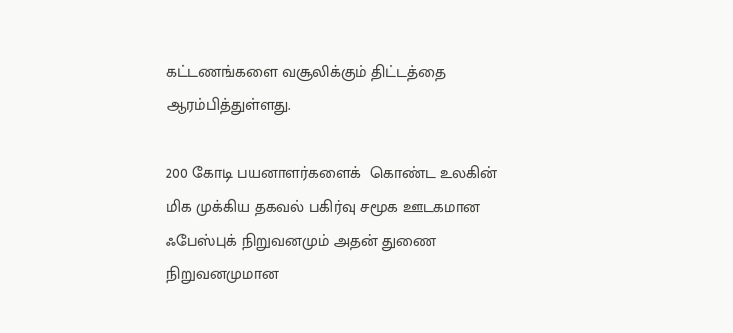கட்டணங்களை வசூலிக்கும் திட்டத்தை  ஆரம்பித்துள்ளது.

200 கோடி பயனாளர்களைக்  கொண்ட உலகின் மிக முக்கிய தகவல் பகிர்வு சமூக ஊடகமான ஃபேஸ்புக் நிறுவனமும் அதன் துணை நிறுவனமுமான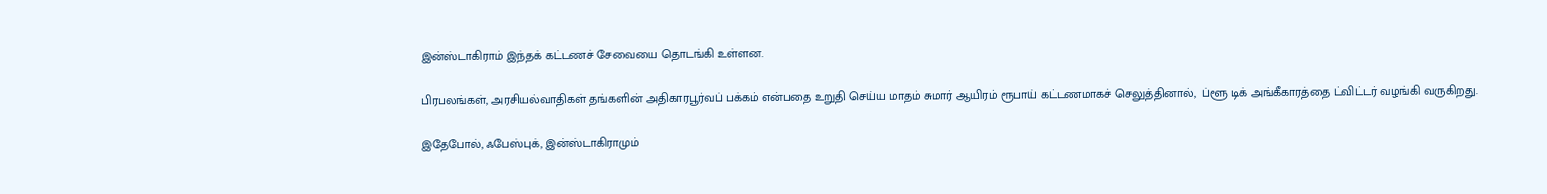இன்ஸ்டாகிராம் இந்தக் கட்டணச் சேவையை தொடங்கி உள்ளன.

பிரபலங்கள், அரசியல்வாதிகள் தங்களின் அதிகாரபூர்வப் பக்கம் என்பதை உறுதி செய்ய மாதம் சுமார் ஆயிரம் ரூபாய் கட்டணமாகச் செலுத்தினால்,  ப்ளூ டிக் அங்கீகாரத்தை ட்விட்டர் வழங்கி வருகிறது.

இதேபோல், ஃபேஸ்புக், இன்ஸ்டாகிராமும்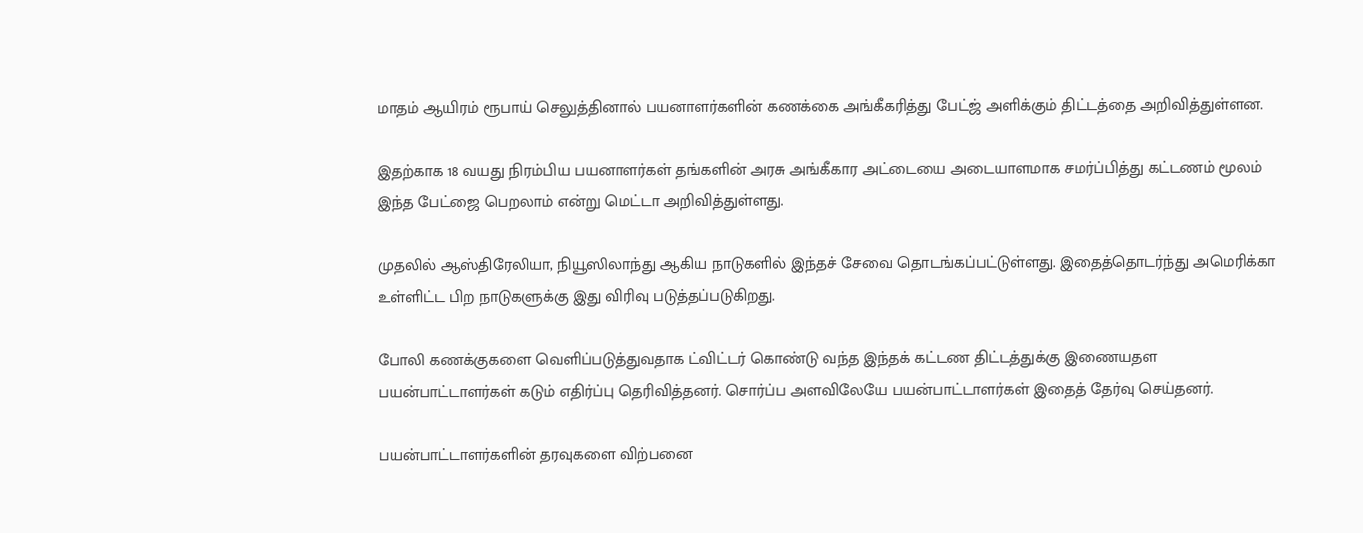மாதம் ஆயிரம் ரூபாய் செலுத்தினால் பயனாளர்களின் கணக்கை அங்கீகரித்து பேட்ஜ் அளிக்கும் திட்டத்தை அறிவித்துள்ளன.

இதற்காக 18 வயது நிரம்பிய பயனாளர்கள் தங்களின் அரசு அங்கீகார அட்டையை அடையாளமாக சமர்ப்பித்து கட்டணம் மூலம் இந்த பேட்ஜை பெறலாம் என்று மெட்டா அறிவித்துள்ளது.

முதலில் ஆஸ்திரேலியா, நியூஸிலாந்து ஆகிய நாடுகளில் இந்தச் சேவை தொடங்கப்பட்டுள்ளது. இதைத்தொடர்ந்து அமெரிக்கா உள்ளிட்ட பிற நாடுகளுக்கு இது விரிவு படுத்தப்படுகிறது.

போலி கணக்குகளை வெளிப்படுத்துவதாக ட்விட்டர் கொண்டு வந்த இந்தக் கட்டண திட்டத்துக்கு இணையதள பயன்பாட்டாளர்கள் கடும் எதிர்ப்பு தெரிவித்தனர். சொர்ப்ப அளவிலேயே பயன்பாட்டாளர்கள் இதைத் தேர்வு செய்தனர்.

பயன்பாட்டாளர்களின் தரவுகளை விற்பனை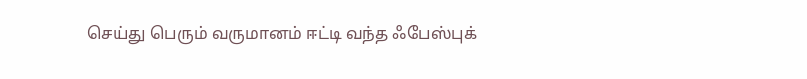செய்து பெரும் வருமானம் ஈட்டி வந்த ஃபேஸ்புக்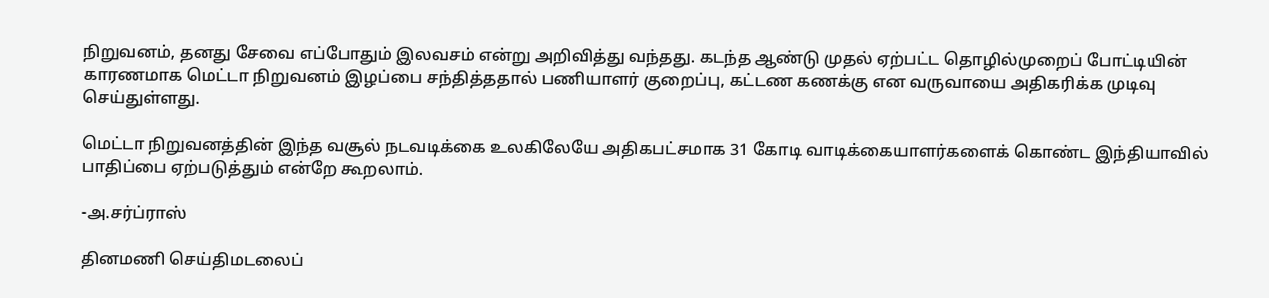நிறுவனம், தனது சேவை எப்போதும் இலவசம் என்று அறிவித்து வந்தது. கடந்த ஆண்டு முதல் ஏற்பட்ட தொழில்முறைப் போட்டியின் காரணமாக மெட்டா நிறுவனம் இழப்பை சந்தித்ததால் பணியாளர் குறைப்பு, கட்டண கணக்கு என வருவாயை அதிகரிக்க முடிவு செய்துள்ளது.

மெட்டா நிறுவனத்தின் இந்த வசூல் நடவடிக்கை உலகிலேயே அதிகபட்சமாக 31 கோடி வாடிக்கையாளர்களைக் கொண்ட இந்தியாவில் பாதிப்பை ஏற்படுத்தும் என்றே கூறலாம்.

-அ.சர்ப்ராஸ்

தினமணி செய்திமடலைப்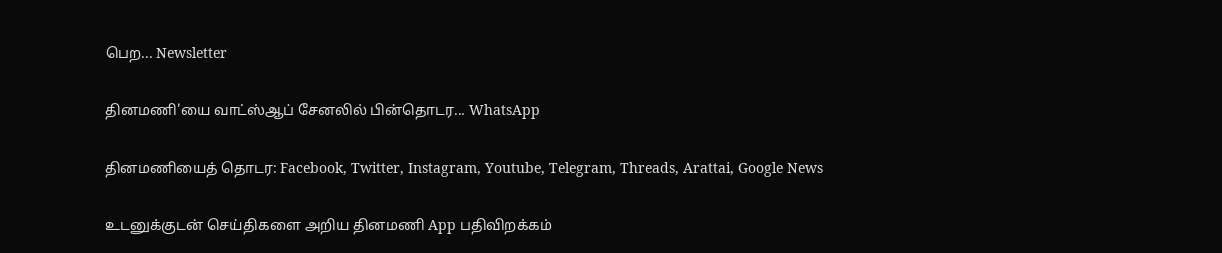பெற... Newsletter

தினமணி'யை வாட்ஸ்ஆப் சேனலில் பின்தொடர... WhatsApp

தினமணியைத் தொடர: Facebook, Twitter, Instagram, Youtube, Telegram, Threads, Arattai, Google News

உடனுக்குடன் செய்திகளை அறிய தினமணி App பதிவிறக்கம்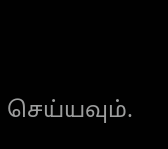செய்யவும்.